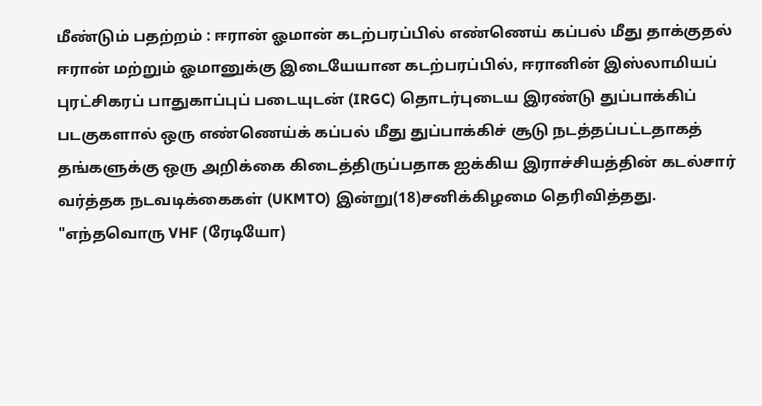மீண்டும் பதற்றம் : ஈரான் ஓமான் கடற்பரப்பில் எண்ணெய் கப்பல் மீது தாக்குதல்
ஈரான் மற்றும் ஓமானுக்கு இடையேயான கடற்பரப்பில், ஈரானின் இஸ்லாமியப் புரட்சிகரப் பாதுகாப்புப் படையுடன் (IRGC) தொடர்புடைய இரண்டு துப்பாக்கிப் படகுகளால் ஒரு எண்ணெய்க் கப்பல் மீது துப்பாக்கிச் சூடு நடத்தப்பட்டதாகத் தங்களுக்கு ஒரு அறிக்கை கிடைத்திருப்பதாக ஐக்கிய இராச்சியத்தின் கடல்சார் வர்த்தக நடவடிக்கைகள் (UKMTO) இன்று(18)சனிக்கிழமை தெரிவித்தது.
"எந்தவொரு VHF (ரேடியோ)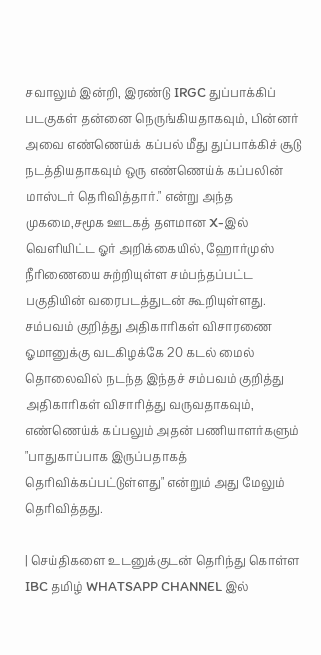சவாலும் இன்றி, இரண்டு IRGC துப்பாக்கிப் படகுகள் தன்னை நெருங்கியதாகவும், பின்னர் அவை எண்ணெய்க் கப்பல் மீது துப்பாக்கிச் சூடு நடத்தியதாகவும் ஒரு எண்ணெய்க் கப்பலின் மாஸ்டர் தெரிவித்தார்." என்று அந்த முகமை,சமூக ஊடகத் தளமான X-இல் வெளியிட்ட ஓர் அறிக்கையில், ஹோர்முஸ் நீரிணையை சுற்றியுள்ள சம்பந்தப்பட்ட பகுதியின் வரைபடத்துடன் கூறியுள்ளது.
சம்பவம் குறித்து அதிகாரிகள் விசாரணை
ஓமானுக்கு வடகிழக்கே 20 கடல் மைல் தொலைவில் நடந்த இந்தச் சம்பவம் குறித்து அதிகாரிகள் விசாரித்து வருவதாகவும், எண்ணெய்க் கப்பலும் அதன் பணியாளர்களும் "பாதுகாப்பாக இருப்பதாகத் தெரிவிக்கப்பட்டுள்ளது" என்றும் அது மேலும் தெரிவித்தது.

| செய்திகளை உடனுக்குடன் தெரிந்து கொள்ள IBC தமிழ் WHATSAPP CHANNEL இல்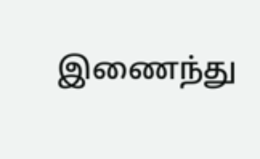இணைந்து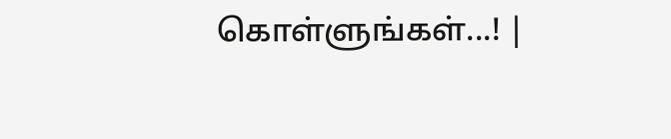கொள்ளுங்கள்...! |